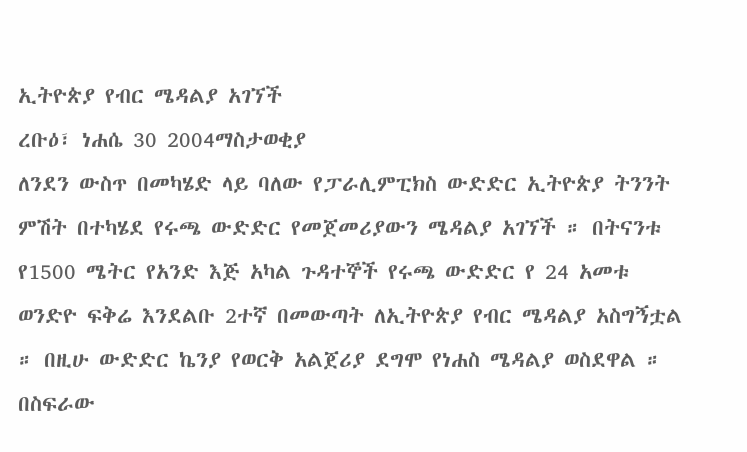ኢትዮጵያ የብር ሜዳልያ አገኘች
ረቡዕ፣ ነሐሴ 30 2004ማስታወቂያ
ለንደን ውስጥ በመካሄድ ላይ ባለው የፓራሊምፒክስ ውድድር ኢትዮጵያ ትንንት ምሽት በተካሄደ የሩጫ ውድድር የመጀመሪያውን ሜዳልያ አገኘች ። በትናንቱ የ1500 ሜትር የአንድ እጅ አካል ጉዳተኞች የሩጫ ውድድር የ 24 አመቱ ወንድዮ ፍቅሬ እንደልቡ 2ተኛ በመውጣት ለኢትዮጵያ የብር ሜዳልያ አስግኝቷል ። በዚሁ ውድድር ኬንያ የወርቅ አልጀሪያ ደግሞ የነሐስ ሜዳልያ ወስደዋል ። በስፍራው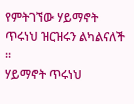የምትገኘው ሃይማኖት ጥሩነህ ዝርዝሩን ልካልናለች ።
ሃይማኖት ጥሩነህ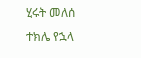ሂሩት መለሰ
ተክሌ የኋላ